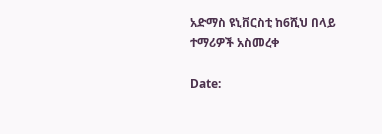አድማስ ዩኒቨርስቲ ከ6ሺህ በላይ ተማሪዎች አስመረቀ

Date: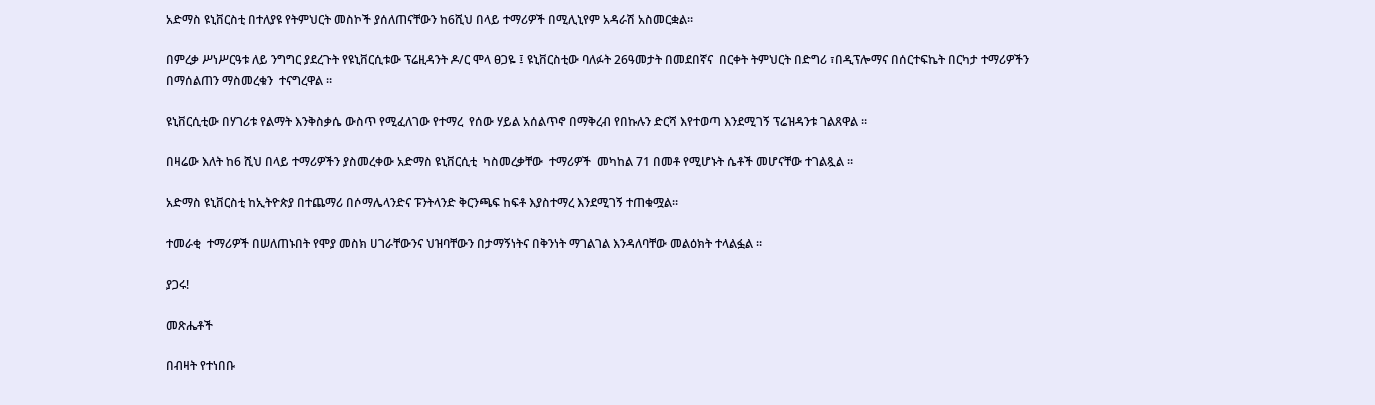አድማስ ዩኒቨርስቲ በተለያዩ የትምህርት መስኮች ያሰለጠናቸውን ከ6ሺህ በላይ ተማሪዎች በሚሊኒየም አዳራሽ አስመርቋል።

በምረቃ ሥነሥርዓቱ ለይ ንግግር ያደረጉት የዩኒቨርሲቱው ፕሬዚዳንት ዶ/ር ሞላ ፀጋዬ ፤ ዩኒቨርስቲው ባለፉት 26ዓመታት በመደበኛና  በርቀት ትምህርት በድግሪ ፣በዲፕሎማና በሰርተፍኬት በርካታ ተማሪዎችን  በማሰልጠን ማስመረቁን  ተናግረዋል ።

ዩኒቨርሲቲው በሃገሪቱ የልማት እንቅስቃሴ ውስጥ የሚፈለገው የተማረ  የሰው ሃይል አሰልጥኖ በማቅረብ የበኩሉን ድርሻ እየተወጣ እንደሚገኝ ፕሬዝዳንቱ ገልጸዋል ።

በዛሬው እለት ከ6 ሺህ በላይ ተማሪዎችን ያስመረቀው አድማስ ዩኒቨርሲቲ  ካስመረቃቸው  ተማሪዎች  መካከል 71 በመቶ የሚሆኑት ሴቶች መሆናቸው ተገልጿል ።

አድማስ ዩኒቨርስቲ ከኢትዮጵያ በተጨማሪ በሶማሌላንድና ፑንትላንድ ቅርንጫፍ ከፍቶ እያስተማረ እንደሚገኝ ተጠቁሟል።

ተመራቂ  ተማሪዎች በሠለጠኑበት የሞያ መስክ ሀገራቸውንና ህዝባቸውን በታማኝነትና በቅንነት ማገልገል እንዳለባቸው መልዕክት ተላልፏል ።

ያጋሩ!

መጽሔቶች

በብዛት የተነበቡ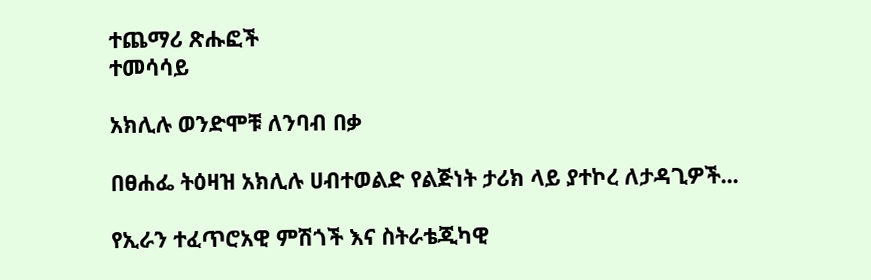ተጨማሪ ጽሑፎች
ተመሳሳይ

አክሊሉ ወንድሞቹ ለንባብ በቃ

በፀሐፌ ትዕዛዝ አክሊሉ ሀብተወልድ የልጅነት ታሪክ ላይ ያተኮረ ለታዳጊዎች...

የኢራን ተፈጥሮአዊ ምሽጎች እና ስትራቴጂካዊ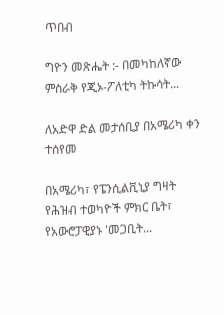ጥበብ

ግዮን መጽሔት :- በመካከለኛው ምስራቅ የጂኦ-ፖለቲካ ትኩሳት...

ለአድዋ ድል መታሰቢያ በአሜሪካ ቀን ተሰየመ

በአሜሪካ፣ የፔንሲልቪኒያ ግዛት የሕዝብ ተወካዮች ምክር ቤት፣ የአውሮፓዊያኑ 'መጋቢት...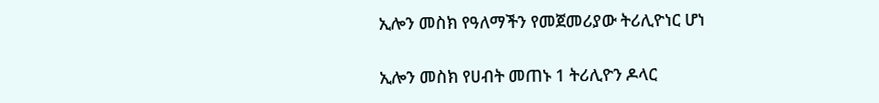ኢሎን መስክ የዓለማችን የመጀመሪያው ትሪሊዮነር ሆነ

ኢሎን መስክ የሀብት መጠኑ 1 ትሪሊዮን ዶላር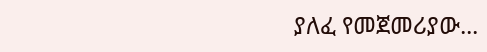ያለፈ የመጀመሪያው...